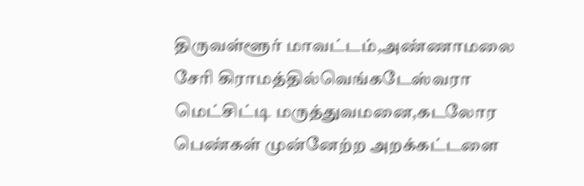திருவள்ளூர் மாவட்டம்,அண்ணாமலை சேரி கிராமத்தில்வெங்கடேஸ்வரா மெட்சிட்டி மருத்துவமனை,கடலோர பெண்கள் முன்னேற்ற அறக்கட்டளை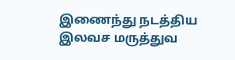இணைந்து நடத்திய இலவச மருத்துவ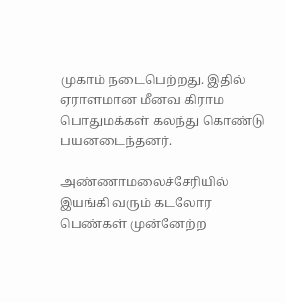முகாம் நடைபெற்றது. இதில் ஏராளமான மீனவ கிராம பொதுமக்கள் கலந்து கொண்டு பயனடைந்தனர்.

அண்ணாமலைச்சேரியில் இயங்கி வரும் கடலோர பெண்கள் முன்னேற்ற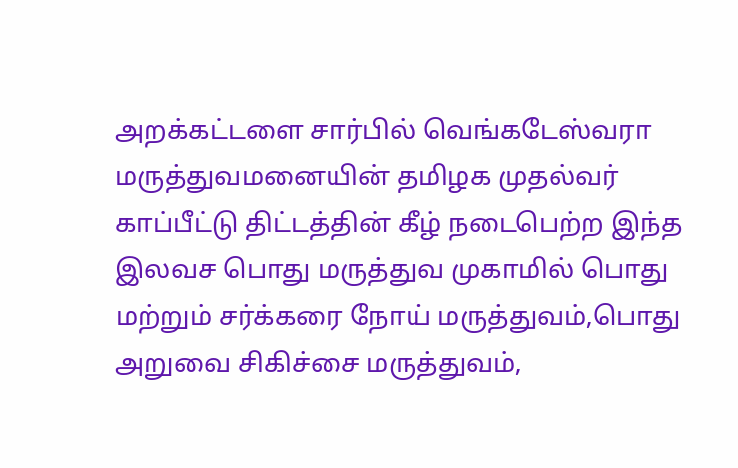அறக்கட்டளை சார்பில் வெங்கடேஸ்வரா மருத்துவமனையின் தமிழக முதல்வர் காப்பீட்டு திட்டத்தின் கீழ் நடைபெற்ற இந்த இலவச பொது மருத்துவ முகாமில் பொது மற்றும் சர்க்கரை நோய் மருத்துவம்,பொது அறுவை சிகிச்சை மருத்துவம்,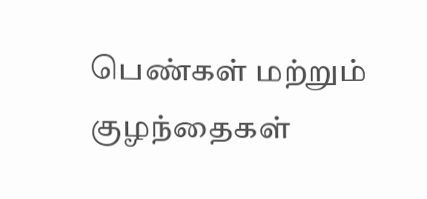பெண்கள் மற்றும் குழந்தைகள்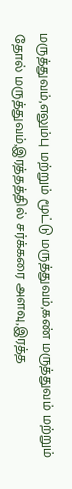மருத்துவம்,எலும்பு மற்றும் மூட்டு மருத்துவம்,கண் மருத்துவம் மற்றும் தோல் மருத்துவம்,இரத்தத்தில் சர்க்கரை அளவு,இரத்த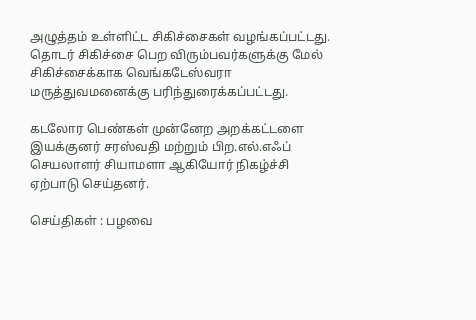அழுத்தம் உள்ளிட்ட சிகிச்சைகள் வழங்கப்பட்டது. தொடர் சிகிச்சை பெற விரும்பவர்களுக்கு மேல் சிகிச்சைக்காக வெங்கடேஸ்வரா மருத்துவமனைக்கு பரிந்துரைக்கப்பட்டது.

கடலோர பெண்கள் முன்னேற அறக்கட்டளை இயக்குனர் சரஸ்வதி மற்றும் பிற.எல்.எஃப் செயலாளர் சியாமளா ஆகியோர் நிகழ்ச்சி ஏற்பாடு செய்தனர்.

செய்திகள் : பழவை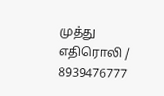முத்து எதிரொலி / 8939476777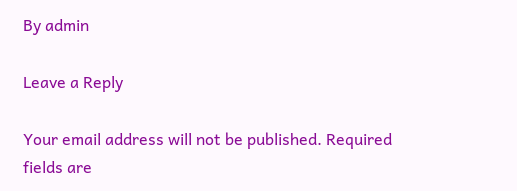By admin

Leave a Reply

Your email address will not be published. Required fields are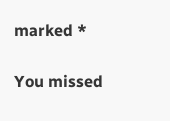marked *

You missed